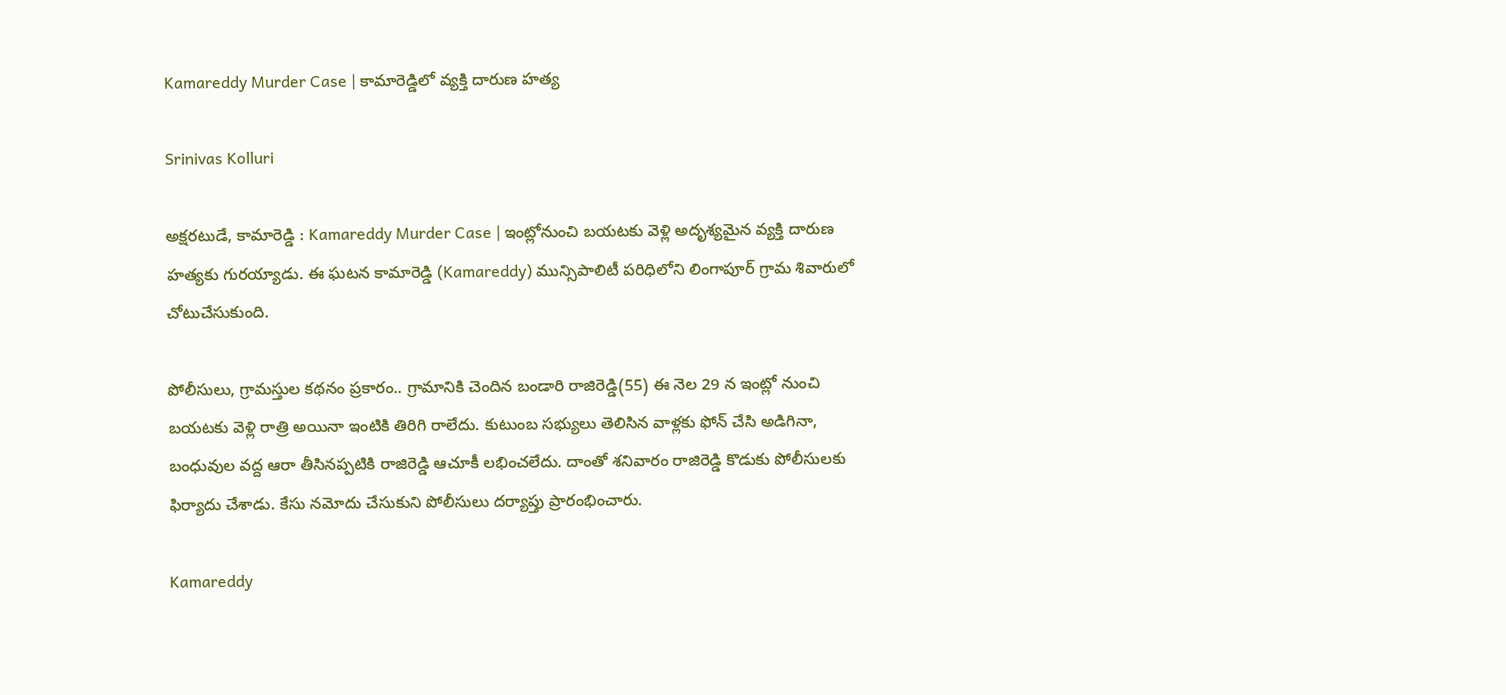Kamareddy Murder Case | కామారెడ్డిలో వ్యక్తి దారుణ హత్య

Srinivas Kolluri

అక్షరటుడే, కామారెడ్డి : Kamareddy Murder Case | ఇంట్లోనుంచి బయటకు వెళ్లి అదృశ్యమైన వ్యక్తి దారుణ హత్యకు గురయ్యాడు. ఈ ఘటన కామారెడ్డి (Kamareddy) మున్సిపాలిటీ పరిధిలోని లింగాపూర్ గ్రామ శివారులో చోటుచేసుకుంది.

పోలీసులు, గ్రామస్తుల కథనం ప్రకారం.. గ్రామానికి చెందిన బండారి రాజిరెడ్డి(55) ఈ నెల 29 న ఇంట్లో నుంచి బయటకు వెళ్లి రాత్రి అయినా ఇంటికి తిరిగి రాలేదు. కుటుంబ సభ్యులు తెలిసిన వాళ్లకు ఫోన్ చేసి అడిగినా, బంధువుల వద్ద ఆరా తీసినప్పటికి రాజిరెడ్డి ఆచూకీ లభించలేదు. దాంతో శనివారం రాజిరెడ్డి కొడుకు పోలీసులకు ఫిర్యాదు చేశాడు. కేసు నమోదు చేసుకుని పోలీసులు దర్యాప్తు ప్రారంభించారు.

Kamareddy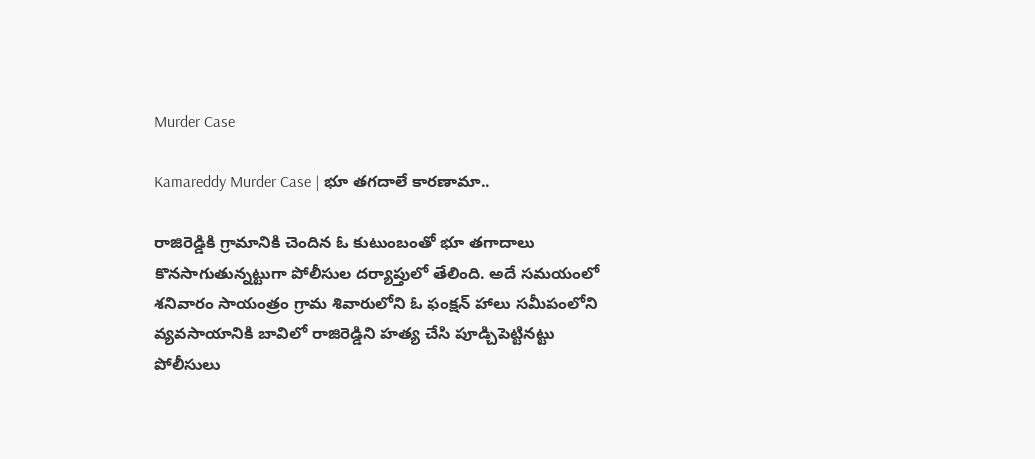Murder Case

Kamareddy Murder Case | భూ తగదాలే కారణామా..

రాజిరెడ్డికి గ్రామానికి చెందిన ఓ కుటుంబంతో భూ తగాదాలు కొనసాగుతున్నట్టుగా పోలీసుల దర్యాప్తులో తేలింది. అదే సమయంలో శనివారం సాయంత్రం గ్రామ శివారులోని ఓ ఫంక్షన్ హాలు సమీపంలోని వ్యవసాయానికి బావిలో రాజిరెడ్డిని హత్య చేసి పూడ్చిపెట్టినట్టు పోలీసులు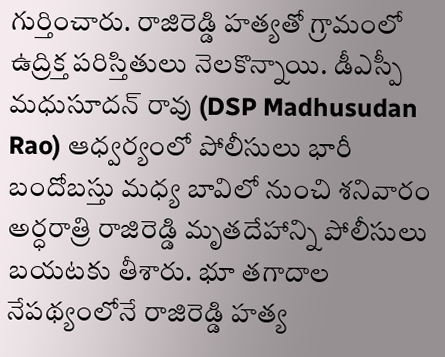గుర్తించారు. రాజిరెడ్డి హత్యతో గ్రామంలో ఉద్రిక్త పరిస్తితులు నెలకొన్నాయి. డీఎస్పీ మధుసూదన్ రావు (DSP Madhusudan Rao) ఆధ్వర్యంలో పోలీసులు భారీ బందోబస్తు మధ్య బావిలో నుంచి శనివారం అర్ధరాత్రి రాజిరెడ్డి మృతదేహాన్ని పోలీసులు బయటకు తీశారు. భూ తగాదాల నేపథ్యంలోనే రాజిరెడ్డి హత్య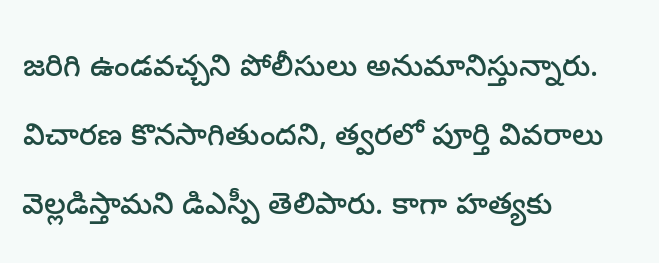జరిగి ఉండవచ్చని పోలీసులు అనుమానిస్తున్నారు. విచారణ కొనసాగితుందని, త్వరలో పూర్తి వివరాలు వెల్లడిస్తామని డిఎస్పీ తెలిపారు. కాగా హత్యకు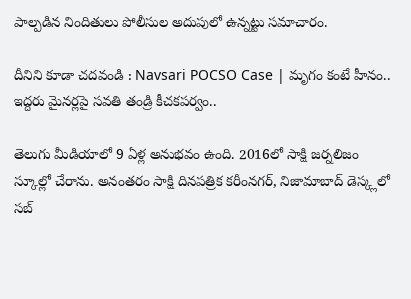పాల్పడిన నిందితులు పోలీసుల అదుపులో ఉన్నట్టు సమాచారం.

దీనిని కూడా చదవండి : Navsari POCSO Case | మృగం కంటే హీనం.. ఇద్దరు మైనర్లపై సవతి తండ్రి కీచకపర్వం..

తెలుగు మీడియాలో 9 ఏళ్ల అనుభవం ఉంది. 2016లో సాక్షి జర్నలిజం స్కూల్లో చేరాను. అనంతరం సాక్షి దినపత్రిక కరీంనగర్, నిజామాబాద్ డెస్క్లలో సబ్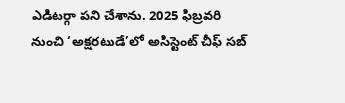ఎడిటర్గా పని చేశాను. 2025 ఫిబ్రవరి నుంచి ‘అక్షరటుడే’లో అసిస్టెంట్ చీఫ్ సబ్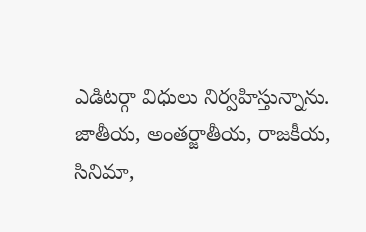ఎడిటర్గా విధులు నిర్వహిస్తున్నాను. జాతీయ, అంతర్జాతీయ, రాజకీయ, సినిమా,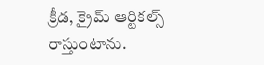క్రీడ, క్రైమ్ ఆర్టికల్స్ రాస్తుంటాను.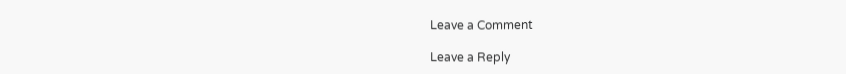Leave a Comment

Leave a Reply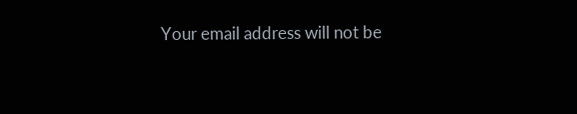Your email address will not be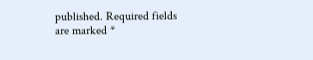published. Required fields are marked *